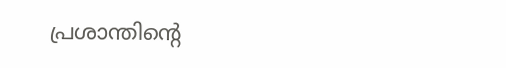പ്രശാന്തിന്റെ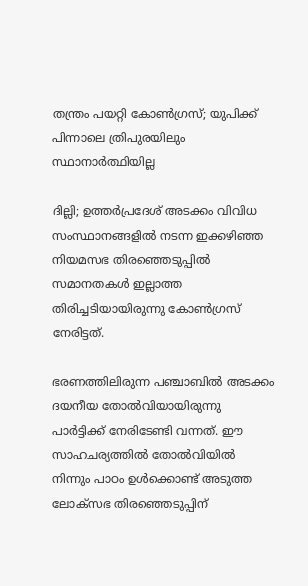തന്ത്രം പയറ്റി കോണ്‍ഗ്രസ്; യുപിക്ക് പിന്നാലെ ത്രിപുരയിലും സ്ഥാനാര്‍ത്ഥിയില്ല

ദില്ലി; ഉത്തര്‍പ്രദേശ് അടക്കം വിവിധ സംസ്ഥാനങ്ങളില്‍ നടന്ന ഇക്കഴിഞ്ഞ നിയമസഭ തിരഞ്ഞെടുപ്പില്‍ സമാനതകള്‍ ഇല്ലാത്ത തിരിച്ചടിയായിരുന്നു കോണ്‍ഗ്രസ് നേരിട്ടത്.

ഭരണത്തിലിരുന്ന പഞ്ചാബില്‍ അടക്കം ദയനീയ തോല്‍വിയായിരുന്നു പാര്‍ട്ടിക്ക് നേരിടേണ്ടി വന്നത്. ഈ സാഹചര്യത്തില്‍ തോല്‍വിയില്‍ നിന്നും പാഠം ഉള്‍ക്കൊണ്ട് അടുത്ത ലോക്സഭ തിരഞ്ഞെടുപ്പിന്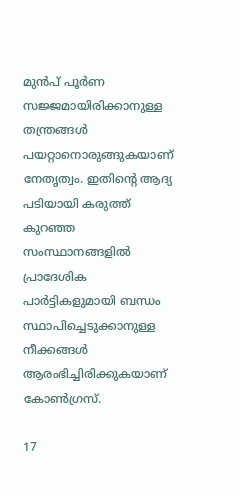മുന്‍പ് പൂര്‍ണ സജ്ജമായിരിക്കാനുള്ള തന്ത്രങ്ങള്‍ പയറ്റാനൊരുങ്ങുകയാണ് നേതൃത്വം. ഇതിന്റെ ആദ്യ പടിയായി കരുത്ത് കുറഞ്ഞ സംസ്ഥാനങ്ങളില്‍ പ്രാദേശിക പാര്‍ട്ടികളുമായി ബന്ധം സ്ഥാപിച്ചെടുക്കാനുള്ള നീക്കങ്ങള്‍ ആരംഭിച്ചിരിക്കുകയാണ് കോണ്‍ഗ്രസ്.

17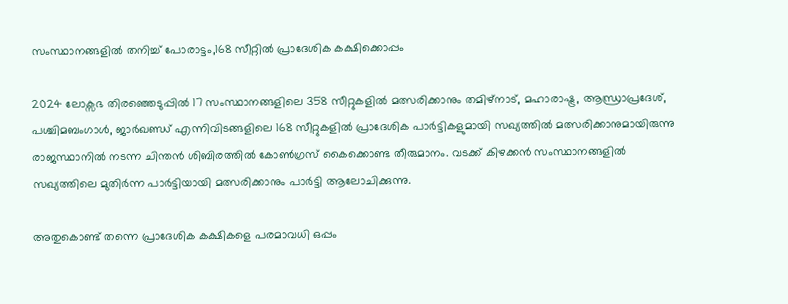സംസ്ഥാനങ്ങളില്‍ തനിച്ച്‌ പോരാട്ടം,168 സീറ്റില്‍ പ്രാദേശിക കക്ഷിക്കൊപ്പം

2024 ലോക്സഭ തിരഞ്ഞെടുപ്പില്‍ 17 സംസ്ഥാനങ്ങളിലെ 358 സീറ്റുകളില്‍ മത്സരിക്കാനും തമിഴ്നാട്, മഹാരാഷ്ട്ര, ആന്ധ്രാപ്രദേശ്, പശ്ചിമബംഗാള്‍, ജാര്‍ഖണ്ഡ് എന്നിവിടങ്ങളിലെ 168 സീറ്റുകളില്‍ പ്രാദേശിക പാര്‍ട്ടികളുമായി സഖ്യത്തില്‍ മത്സരിക്കാനുമായിരുന്നു രാജസ്ഥാനില്‍ നടന്ന ചിന്തന്‍ ശിബിരത്തില്‍ കോണ്‍ഗ്രസ് കൈക്കൊണ്ട തീരുമാനം. വടക്ക് കിഴക്കന്‍ സംസ്ഥാനങ്ങളില്‍ സഖ്യത്തിലെ മുതിര്‍ന്ന പാര്‍ട്ടിയായി മത്സരിക്കാനും പാര്‍ട്ടി ആലോചിക്കുന്നു.

അതുകൊണ്ട് തന്നെ പ്രാദേശിക കക്ഷികളെ പരമാവധി ഒപ്പം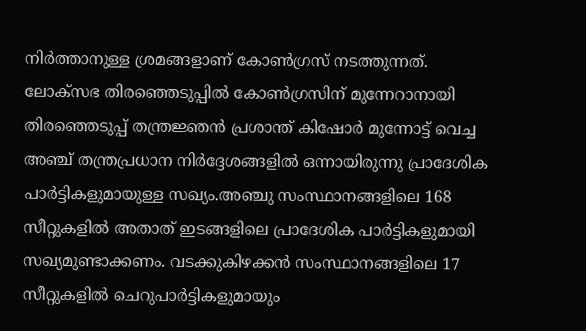നിര്‍ത്താനുള്ള ശ്രമങ്ങളാണ് കോണ്‍ഗ്രസ് നടത്തുന്നത്. ലോക്സഭ തിരഞ്ഞെടുപ്പില്‍ കോണ്‍ഗ്രസിന് മുന്നേറാനായി തിരഞ്ഞെടുപ്പ് തന്ത്രജ്ഞന്‍ പ്രശാന്ത് കിഷോര്‍ മുന്നോട്ട് വെച്ച അഞ്ച് തന്ത്രപ്രധാന നിര്‍ദ്ദേശങ്ങളില്‍ ഒന്നായിരുന്നു പ്രാദേശിക പാര്‍ട്ടികളുമായുള്ള സഖ്യം.അഞ്ചു സംസ്ഥാനങ്ങളിലെ 168 സീറ്റുകളില്‍ അതാത് ഇടങ്ങളിലെ പ്രാദേശിക പാര്‍ട്ടികളുമായി സഖ്യമുണ്ടാക്കണം. വടക്കുകിഴക്കന്‍ സംസ്ഥാനങ്ങളിലെ 17 സീറ്റുകളില്‍ ചെറുപാര്‍ട്ടികളുമായും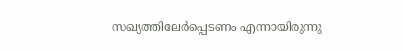സഖ്യത്തിലേര്‍പ്പെടണം എന്നായിരുന്നു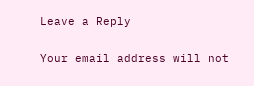Leave a Reply

Your email address will not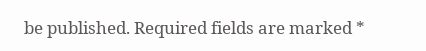be published. Required fields are marked *